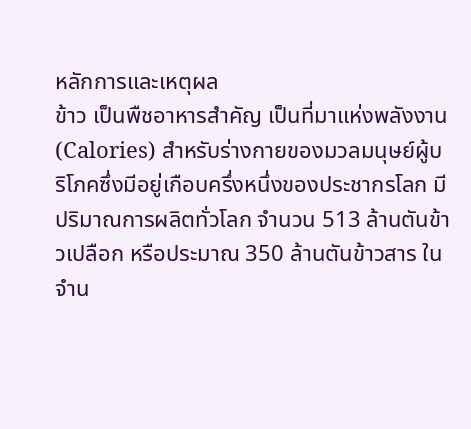หลักการและเหตุผล
ข้าว เป็นพืชอาหารสำคัญ เป็นที่มาแห่งพลังงาน (Calories) สำหรับร่างกายของมวลมนุษย์ผู้บริโภคซึ่งมีอยู่เกือบครึ่งหนึ่งของประชากรโลก มีปริมาณการผลิตทั่วโลก จำนวน 513 ล้านตันข้าวเปลือก หรือประมาณ 350 ล้านตันข้าวสาร ในจำน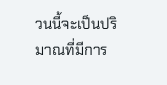วนนี้จะเป็นปริมาณที่มีการ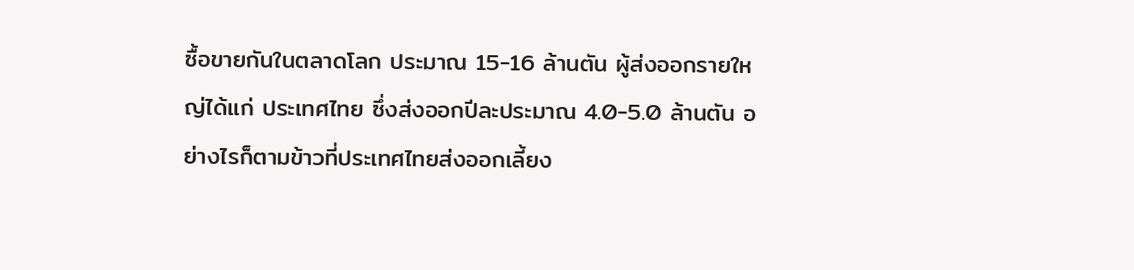ซื้อขายกันในตลาดโลก ประมาณ 15-16 ล้านตัน ผู้ส่งออกรายใหญ่ได้แก่ ประเทศไทย ซึ่งส่งออกปีละประมาณ 4.0-5.0 ล้านตัน อย่างไรก็ตามข้าวที่ประเทศไทยส่งออกเลี้ยง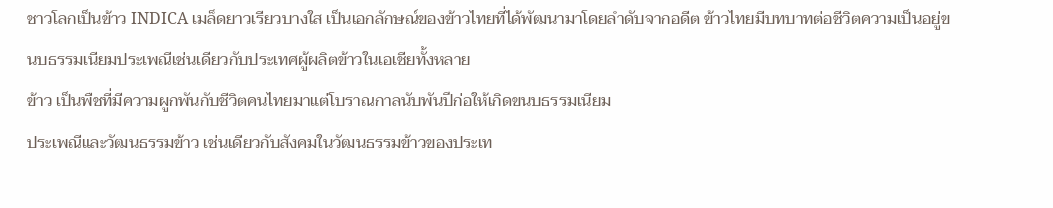ชาวโลกเป็นข้าว INDICA เมล็ดยาวเรียวบางใส เป็นเอกลักษณ์ของข้าวไทยที่ได้พัฒนามาโดยลำดับจากอดีต ข้าวไทยมีบทบาทต่อชีวิตความเป็นอยู่ขนบธรรมเนียมประเพณีเช่นเดียวกับประเทศผู้ผลิตข้าวในเอเชียทั้งหลาย
ข้าว เป็นพืชที่มีความผูกพันกับชีวิตคนไทยมาแต่โบราณกาลนับพันปีก่อให้เกิดขนบธรรมเนียม
ประเพณีและวัฒนธรรมข้าว เช่นเดียวกับสังคมในวัฒนธรรมข้าวของประเท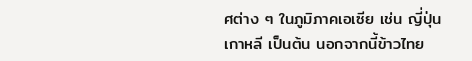ศต่าง ๆ ในภูมิภาคเอเซีย เช่น ญี่ปุ่น เกาหลี เป็นต้น นอกจากนี้ข้าวไทย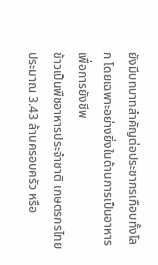ยังมีบทบาทสำคัญต่อประชากรเกือบทั้งโลก โดยเฉพาะอย่างยิ่งในด้านการเป็นอาหารเพื่อการยังชีพ
ข้าวเป็นพืชอาหารประจำชาติ เกษตรกรไทยประมาณ 3.43 ล้านครอบครัว หรือ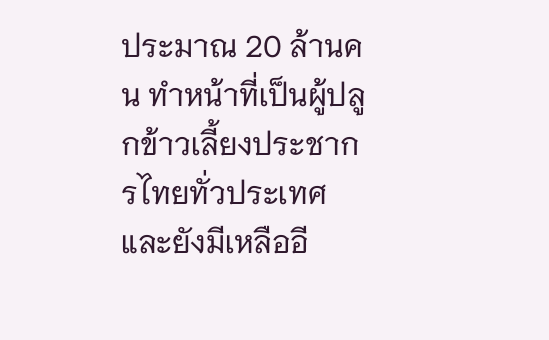ประมาณ 20 ล้านคน ทำหน้าที่เป็นผู้ปลูกข้าวเลี้ยงประชากรไทยทั่วประเทศ และยังมีเหลืออี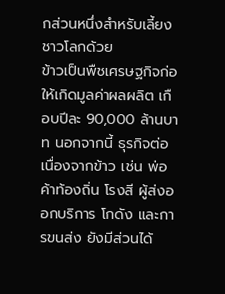กส่วนหนึ่งสำหรับเลี้ยงชาวโลกด้วย
ข้าวเป็นพืชเศรษฐกิจก่อให้เกิดมูลค่าผลผลิต เกือบปีละ 90,000 ล้านบาท นอกจากนี้ ธุรกิจต่อเนื่องจากข้าว เช่น พ่อค้าท้องถิ่น โรงสี ผู้ส่งออกบริการ โกดัง และการขนส่ง ยังมีส่วนได้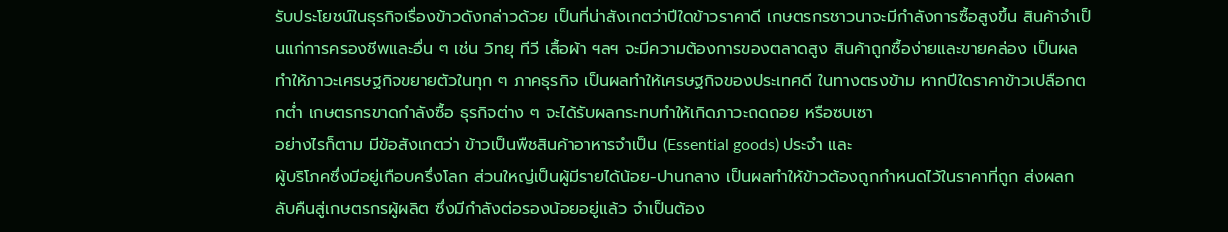รับประโยชน์ในธุรกิจเรื่องข้าวดังกล่าวด้วย เป็นที่น่าสังเกตว่าปีใดข้าวราคาดี เกษตรกรชาวนาจะมีกำลังการซื้อสูงขึ้น สินค้าจำเป็นแก่การครองชีพและอื่น ๆ เช่น วิทยุ ทีวี เสื้อผ้า ฯลฯ จะมีความต้องการของตลาดสูง สินค้าถูกซื้อง่ายและขายคล่อง เป็นผลทำให้ภาวะเศรษฐกิจขยายตัวในทุก ๆ ภาคธุรกิจ เป็นผลทำให้เศรษฐกิจของประเทศดี ในทางตรงข้าม หากปีใดราคาข้าวเปลือกตกต่ำ เกษตรกรขาดกำลังซื้อ ธุรกิจต่าง ๆ จะได้รับผลกระทบทำให้เกิดภาวะถดถอย หรือซบเซา
อย่างไรก็ตาม มีข้อสังเกตว่า ข้าวเป็นพืชสินค้าอาหารจำเป็น (Essential goods) ประจำ และ
ผู้บริโภคซึ่งมีอยู่เกือบครึ่งโลก ส่วนใหญ่เป็นผู้มีรายได้น้อย-ปานกลาง เป็นผลทำให้ข้าวต้องถูกกำหนดไว้ในราคาที่ถูก ส่งผลกลับคืนสู่เกษตรกรผู้ผลิต ซึ่งมีกำลังต่อรองน้อยอยู่แล้ว จำเป็นต้อง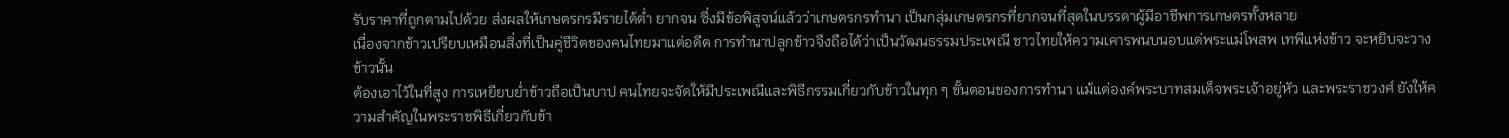รับราคาที่ถูกตามไปด้วย ส่งผลให้เกษตรกรมีรายได้ต่ำ ยากจน ซึ่งมีข้อพิสูจน์แล้วว่าเกษตรกรทำนา เป็นกลุ่มเกษตรกรที่ยากจนที่สุดในบรรดาผู้มีอาชีพการเกษตรทั้งหลาย
เนื่องจากข้าวเปรียบเหมือนสิ่งที่เป็นคู่ชีวิตของคนไทยมาแต่อดีต การทำนาปลูกข้าวจึงถือได้ว่าเป็นวัฒนธรรมประเพณี ชาวไทยให้ความเคารพนบนอบแด่พระแม่โพสพ เทพีแห่งข้าว จะหยิบจะวางข้าวนั้น
ต้องเอาไว้ในที่สูง การเหยียบย่ำข้าวถือเป็นบาป คนไทยจะจัดให้มีประเพณีและพิธีกรรมเกี่ยวกับข้าวในทุก ๆ ขั้นตอนของการทำนา แม้แต่องค์พระบาทสมเด็จพระเจ้าอยู่หัว และพระราชวงศ์ ยังให้ความสำคัญในพระราชพิธีเกี่ยวกับข้า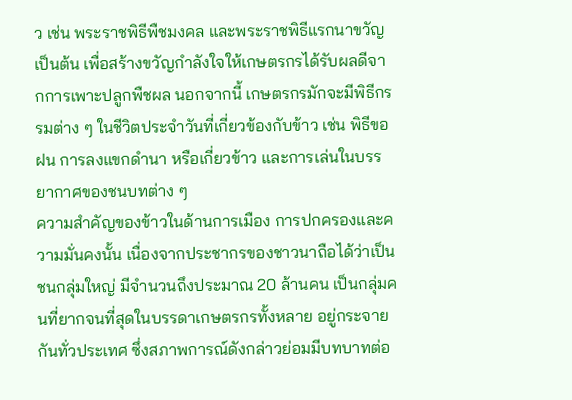ว เช่น พระราชพิธีพืชมงคล และพระราชพิธีแรกนาขวัญ เป็นต้น เพื่อสร้างขวัญกำลังใจให้เกษตรกรได้รับผลดีจากการเพาะปลูกพืชผล นอกจากนี้ เกษตรกรมักจะมีพิธีกรรมต่าง ๆ ในชีวิตประจำวันที่เกี่ยวข้องกับข้าว เช่น พิธีขอฝน การลงแขกดำนา หรือเกี่ยวข้าว และการเล่นในบรรยากาศของชนบทต่าง ๆ
ความสำคัญของข้าวในด้านการเมือง การปกครองและความมั่นคงนั้น เนื่องจากประชากรของชาวนาถือได้ว่าเป็นชนกลุ่มใหญ่ มีจำนวนถึงประมาณ 20 ล้านคน เป็นกลุ่มคนที่ยากจนที่สุดในบรรดาเกษตรกรทั้งหลาย อยู่กระจายกันทั่วประเทศ ซึ่งสภาพการณ์ดังกล่าวย่อมมีบทบาทต่อ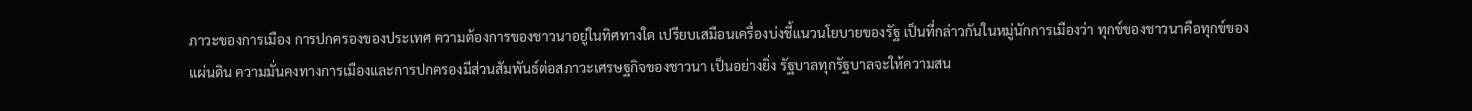ภาวะของการเมือง การปกครองของประเทศ ความต้องการของชาวนาอยู่ในทิศทางใด เปรียบเสมือนเครื่องบ่งชี้แนวนโยบายของรัฐ เป็นที่กล่าวกันในหมู่นักการเมืองว่า ทุกข์ของชาวนาคือทุกข์ของแผ่นดิน ความมั่นคงทางการเมืองและการปกครองมีส่วนสัมพันธ์ต่อสภาวะเศรษฐกิจของชาวนา เป็นอย่างยิ่ง รัฐบาลทุกรัฐบาลจะให้ความสน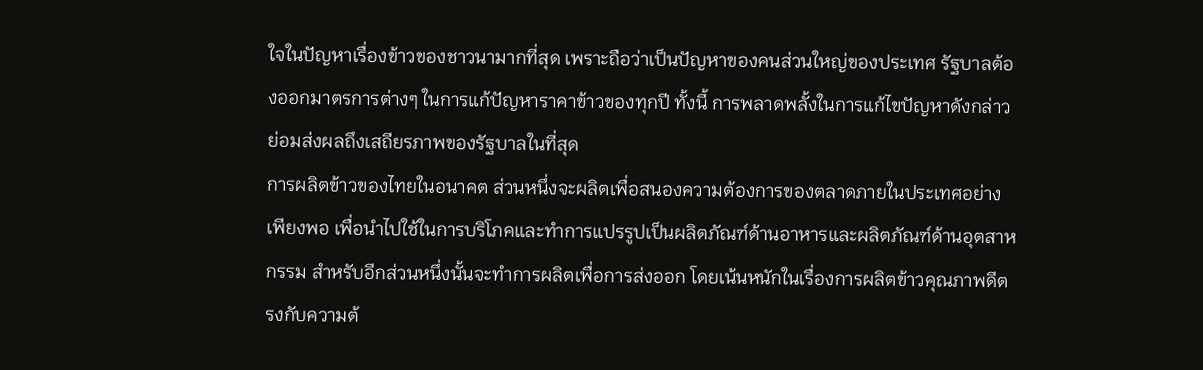ใจในปัญหาเรื่องข้าวของชาวนามากที่สุด เพราะถือว่าเป็นปัญหาของคนส่วนใหญ่ของประเทศ รัฐบาลต้องออกมาตรการต่างๆ ในการแก้ปัญหาราคาข้าวของทุกปี ทั้งนี้ การพลาดพลั้งในการแก้ไขปัญหาดังกล่าว ย่อมส่งผลถึงเสถียรภาพของรัฐบาลในที่สุด
การผลิตข้าวของไทยในอนาคต ส่วนหนึ่งจะผลิตเพื่อสนองความต้องการของตลาดภายในประเทศอย่างเพียงพอ เพื่อนำไปใช้ในการบริโภคและทำการแปรรูปเป็นผลิตภัณฑ์ด้านอาหารและผลิตภัณฑ์ด้านอุตสาหกรรม สำหรับอีกส่วนหนึ่งนั้นจะทำการผลิตเพื่อการส่งออก โดยเน้นหนักในเรื่องการผลิตข้าวคุณภาพดีตรงกับความต้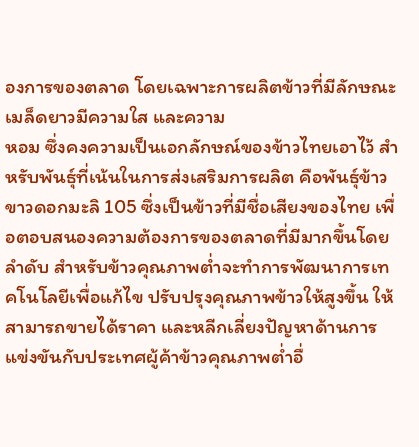องการของตลาด โดยเฉพาะการผลิตข้าวที่มีลักษณะเมล็ดยาวมีความใส และความ
หอม ซึ่งคงความเป็นเอกลักษณ์ของข้าวไทยเอาไว้ สำหรับพันธุ์ที่เน้นในการส่งเสริมการผลิต คือพันธุ์ข้าวขาวดอกมะลิ 105 ซึ่งเป็นข้าวที่มีชื่อเสียงของไทย เพื่อตอบสนองความต้องการของตลาดที่มีมากขึ้นโดยลำดับ สำหรับข้าวคุณภาพต่ำจะทำการพัฒนาการเทคโนโลยีเพื่อแก้ไข ปรับปรุงคุณภาพข้าวให้สูงขึ้น ให้สามารถขายได้ราคา และหลีกเลี่ยงปัญหาด้านการแข่งขันกับประเทศผู้ค้าข้าวคุณภาพต่ำอื่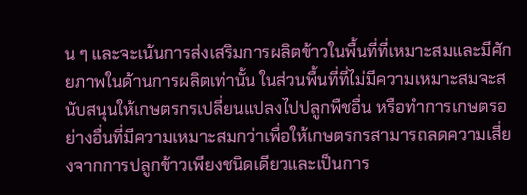น ๆ และจะเน้นการส่งเสริมการผลิตข้าวในพื้นที่ที่เหมาะสมและมีศักยภาพในด้านการผลิตเท่านั้น ในส่วนพื้นที่ที่ไม่มีความเหมาะสมจะสนับสนุนให้เกษตรกรเปลี่ยนแปลงไปปลูกพืชอื่น หรือทำการเกษตรอย่างอื่นที่มีความเหมาะสมกว่าเพื่อให้เกษตรกรสามารถลดความเสี่ยงจากการปลูกข้าวเพียงชนิดเดียวและเป็นการ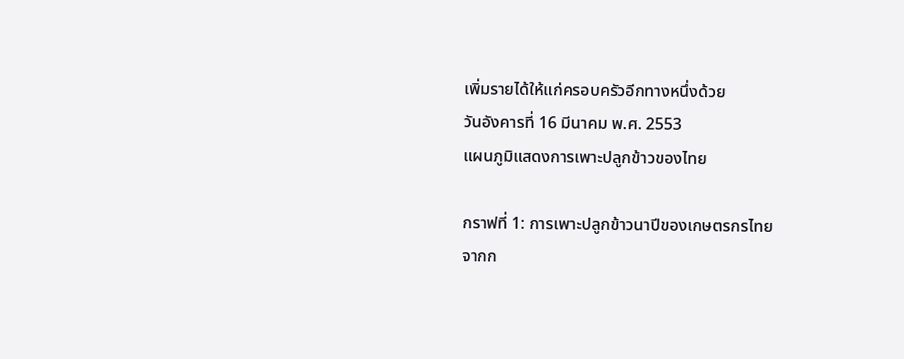เพิ่มรายได้ให้แก่ครอบครัวอีกทางหนึ่งด้วย
วันอังคารที่ 16 มีนาคม พ.ศ. 2553
แผนภูมิแสดงการเพาะปลูกข้าวของไทย

กราฟที่ 1: การเพาะปลูกข้าวนาปีของเกษตรกรไทย
จากก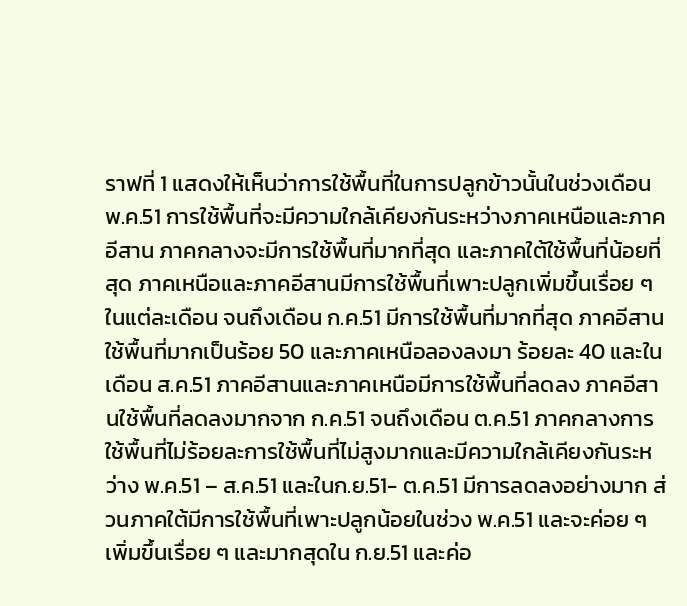ราฟที่ 1 แสดงให้เห็นว่าการใช้พื้นที่ในการปลูกข้าวนั้นในช่วงเดือน พ.ค.51 การใช้พื้นที่จะมีความใกล้เคียงกันระหว่างภาคเหนือและภาคอีสาน ภาคกลางจะมีการใช้พื้นที่มากที่สุด และภาคใต้ใช้พื้นที่น้อยที่สุด ภาคเหนือและภาคอีสานมีการใช้พื้นที่เพาะปลูกเพิ่มขึ้นเรื่อย ๆ ในแต่ละเดือน จนถึงเดือน ก.ค.51 มีการใช้พื้นที่มากที่สุด ภาคอีสานใช้พื้นที่มากเป็นร้อย 50 และภาคเหนือลองลงมา ร้อยละ 40 และในเดือน ส.ค.51 ภาคอีสานและภาคเหนือมีการใช้พื้นที่ลดลง ภาคอีสานใช้พื้นที่ลดลงมากจาก ก.ค.51 จนถึงเดือน ต.ค.51 ภาคกลางการใช้พื้นที่ไม่ร้อยละการใช้พื้นที่ไม่สูงมากและมีความใกล้เคียงกันระหว่าง พ.ค.51 – ส.ค.51 และในก.ย.51- ต.ค.51 มีการลดลงอย่างมาก ส่วนภาคใต้มีการใช้พื้นที่เพาะปลูกน้อยในช่วง พ.ค.51 และจะค่อย ๆ เพิ่มขึ้นเรื่อย ๆ และมากสุดใน ก.ย.51 และค่อ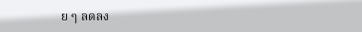ย ๆ ลดลง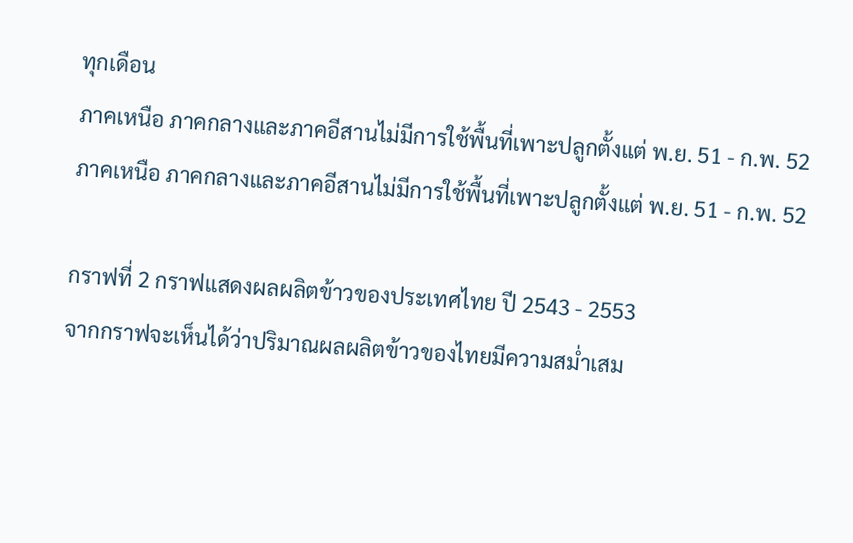ทุกเดือน
ภาคเหนือ ภาคกลางและภาคอีสานไม่มีการใช้พื้นที่เพาะปลูกตั้งแต่ พ.ย. 51 - ก.พ. 52
ภาคเหนือ ภาคกลางและภาคอีสานไม่มีการใช้พื้นที่เพาะปลูกตั้งแต่ พ.ย. 51 - ก.พ. 52

กราฟที่ 2 กราฟแสดงผลผลิตข้าวของประเทศไทย ปี 2543 - 2553
จากกราฟจะเห็นได้ว่าปริมาณผลผลิตข้าวของไทยมีความสม่ำเสม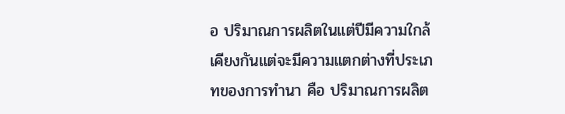อ ปริมาณการผลิตในแต่ปีมีความใกล้เคียงกันแต่จะมีความแตกต่างที่ประเภทของการทำนา คือ ปริมาณการผลิต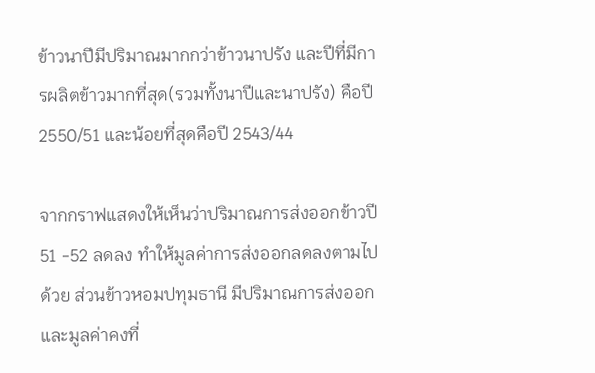ข้าวนาปีมีปริมาณมากกว่าข้าวนาปรัง และปีที่มีการผลิตข้าวมากที่สุด(รวมทั้งนาปีและนาปรัง) คือปี 2550/51 และน้อยที่สุดคือปี 2543/44

จากกราฟแสดงให้เห็นว่าปริมาณการส่งออกข้าวปี 51 -52 ลดลง ทำให้มูลค่าการส่งออกลดลงตามไปด้วย ส่วนข้าวหอมปทุมธานี มีปริมาณการส่งออกและมูลค่าคงที่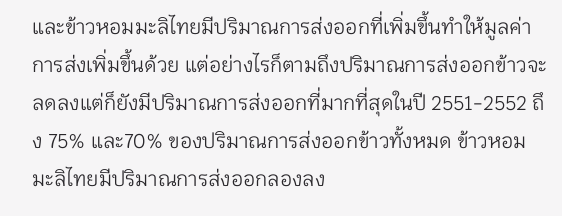และข้าวหอมมะลิไทยมีปริมาณการส่งออกที่เพิ่มขึ้นทำให้มูลค่าการส่งเพิ่มขึ้นด้วย แต่อย่างไรก็ตามถึงปริมาณการส่งออกข้าวจะลดลงแต่ก็ยังมีปริมาณการส่งออกที่มากที่สุดในปี 2551-2552 ถึง 75% และ70% ของปริมาณการส่งออกข้าวทั้งหมด ข้าวหอมมะลิไทยมีปริมาณการส่งออกลองลง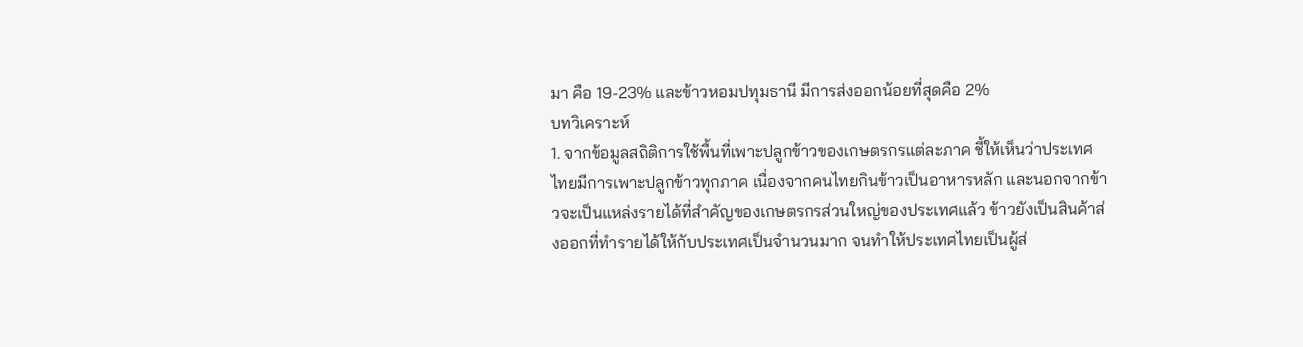มา คือ 19-23% และข้าวหอมปทุมธานี มีการส่งออกน้อยที่สุดคือ 2%
บทวิเคราะห์
1. จากข้อมูลสถิติการใช้พื้นที่เพาะปลูกข้าวของเกษตรกรแต่ละภาค ชี้ให้เห็นว่าประเทศไทยมีการเพาะปลูกข้าวทุกภาค เนื่องจากคนไทยกินข้าวเป็นอาหารหลัก และนอกจากข้าวจะเป็นแหล่งรายได้ที่สำคัญของเกษตรกรส่วนใหญ่ของประเทศแล้ว ข้าวยังเป็นสินค้าส่งออกที่ทำรายได้ให้กับประเทศเป็นจำนวนมาก จนทำให้ประเทศไทยเป็นผู้ส่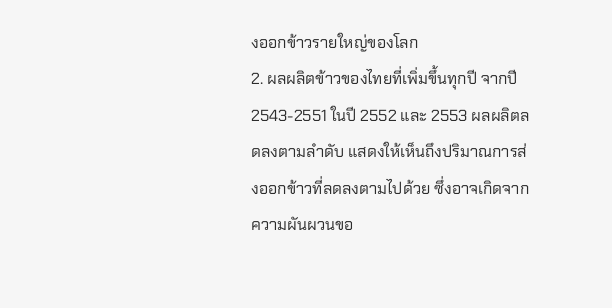งออกข้าวรายใหญ่ของโลก
2. ผลผลิตข้าวของไทยที่เพิ่มขึ้นทุกปี จากปี 2543-2551 ในปี 2552 และ 2553 ผลผลิตลดลงตามลำดับ แสดงให้เห็นถึงปริมาณการส่งออกข้าวที่ลดลงตามไปด้วย ซึ่งอาจเกิดจากความผันผวนขอ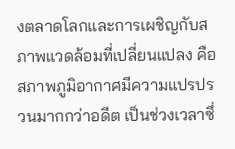งตลาดโลกและการเผชิญกับสภาพแวดล้อมที่เปลี่ยนแปลง คือสภาพภูมิอากาศมีความแปรปรวนมากกว่าอดีต เป็นช่วงเวลาซึ่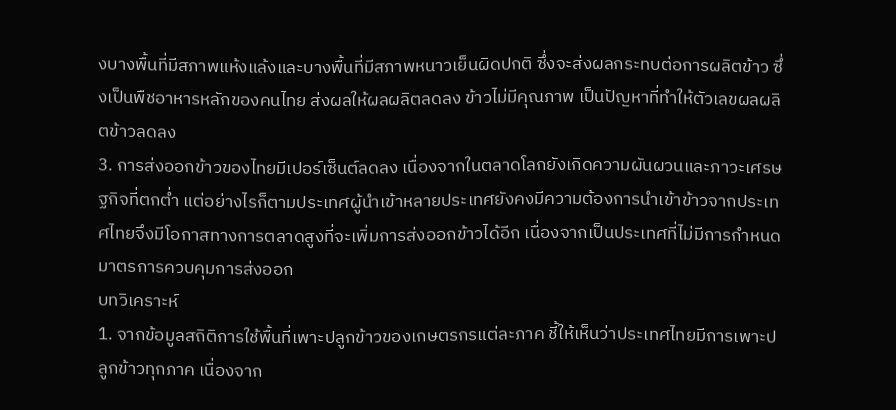งบางพื้นที่มีสภาพแห้งแล้งและบางพื้นที่มีสภาพหนาวเย็นผิดปกติ ซึ่งจะส่งผลกระทบต่อการผลิตข้าว ซึ่งเป็นพืชอาหารหลักของคนไทย ส่งผลให้ผลผลิตลดลง ข้าวไม่มีคุณภาพ เป็นปัญหาที่ทำให้ตัวเลขผลผลิตข้าวลดลง
3. การส่งออกข้าวของไทยมีเปอร์เซ็นต์ลดลง เนื่องจากในตลาดโลกยังเกิดความผันผวนและภาวะเศรษฐกิจที่ตกต่ำ แต่อย่างไรก็ตามประเทศผู้นำเข้าหลายประเทศยังคงมีความต้องการนำเข้าข้าวจากประเทศไทยจึงมีโอกาสทางการตลาดสูงที่จะเพิ่มการส่งออกข้าวได้อีก เนื่องจากเป็นประเทศที่ไม่มีการกำหนดมาตรการควบคุมการส่งออก
บทวิเคราะห์
1. จากข้อมูลสถิติการใช้พื้นที่เพาะปลูกข้าวของเกษตรกรแต่ละภาค ชี้ให้เห็นว่าประเทศไทยมีการเพาะปลูกข้าวทุกภาค เนื่องจาก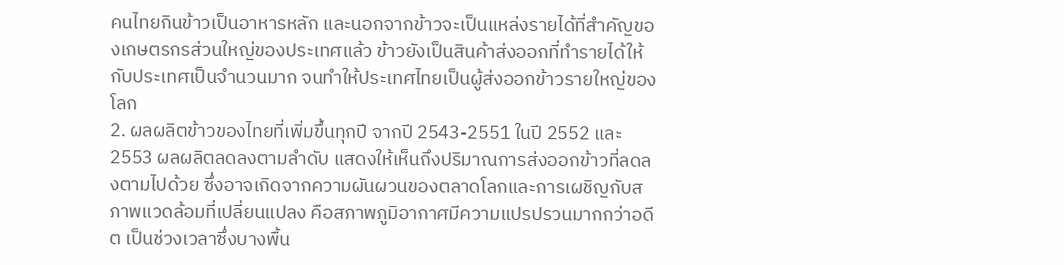คนไทยกินข้าวเป็นอาหารหลัก และนอกจากข้าวจะเป็นแหล่งรายได้ที่สำคัญของเกษตรกรส่วนใหญ่ของประเทศแล้ว ข้าวยังเป็นสินค้าส่งออกที่ทำรายได้ให้กับประเทศเป็นจำนวนมาก จนทำให้ประเทศไทยเป็นผู้ส่งออกข้าวรายใหญ่ของโลก
2. ผลผลิตข้าวของไทยที่เพิ่มขึ้นทุกปี จากปี 2543-2551 ในปี 2552 และ 2553 ผลผลิตลดลงตามลำดับ แสดงให้เห็นถึงปริมาณการส่งออกข้าวที่ลดลงตามไปด้วย ซึ่งอาจเกิดจากความผันผวนของตลาดโลกและการเผชิญกับสภาพแวดล้อมที่เปลี่ยนแปลง คือสภาพภูมิอากาศมีความแปรปรวนมากกว่าอดีต เป็นช่วงเวลาซึ่งบางพื้น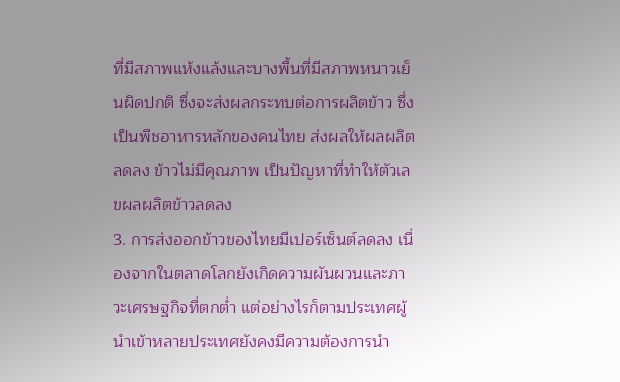ที่มีสภาพแห้งแล้งและบางพื้นที่มีสภาพหนาวเย็นผิดปกติ ซึ่งจะส่งผลกระทบต่อการผลิตข้าว ซึ่งเป็นพืชอาหารหลักของคนไทย ส่งผลให้ผลผลิตลดลง ข้าวไม่มีคุณภาพ เป็นปัญหาที่ทำให้ตัวเลขผลผลิตข้าวลดลง
3. การส่งออกข้าวของไทยมีเปอร์เซ็นต์ลดลง เนื่องจากในตลาดโลกยังเกิดความผันผวนและภาวะเศรษฐกิจที่ตกต่ำ แต่อย่างไรก็ตามประเทศผู้นำเข้าหลายประเทศยังคงมีความต้องการนำ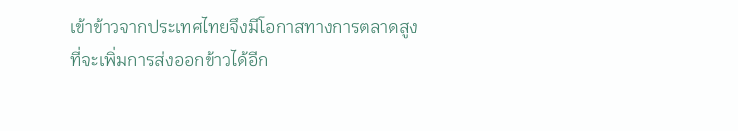เข้าข้าวจากประเทศไทยจึงมีโอกาสทางการตลาดสูงที่จะเพิ่มการส่งออกข้าวได้อีก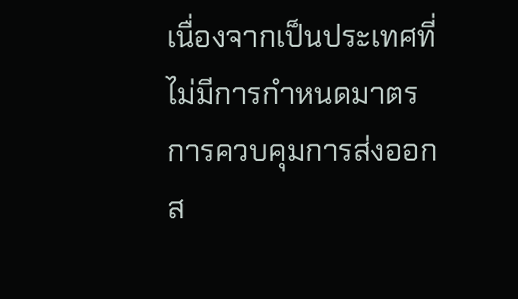เนื่องจากเป็นประเทศที่ไม่มีการกำหนดมาตรการควบคุมการส่งออก
ส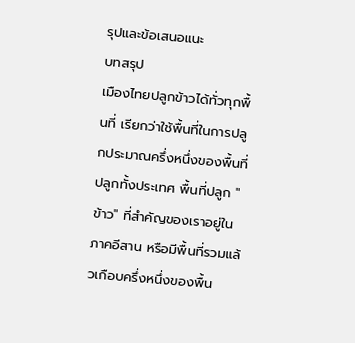รุปและข้อเสนอแนะ
บทสรุป
เมืองไทยปลูกข้าวได้ทั่วทุกพื้นที่ เรียกว่าใช้พื้นที่ในการปลูกประมาณครึ่งหนึ่งของพื้นที่ปลูกทั้งประเทศ พื้นที่ปลูก "ข้าว" ที่สำคัญของเราอยู่ในภาคอีสาน หรือมีพื้นที่รวมแล้วเกือบครึ่งหนึ่งของพื้น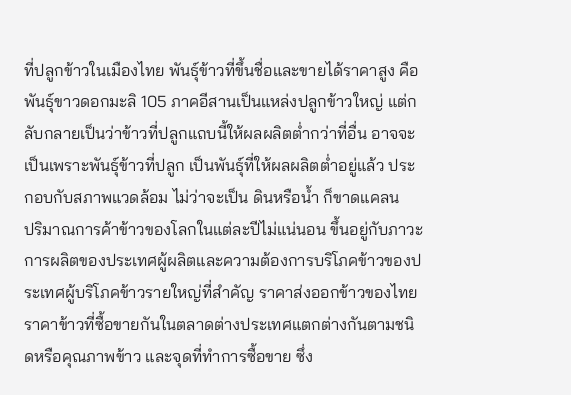ที่ปลูกข้าวในเมืองไทย พันธุ์ข้าวที่ขึ้นชื่อและขายได้ราคาสูง คือ พันธุ์ขาวดอกมะลิ 105 ภาคอีสานเป็นแหล่งปลูกข้าวใหญ่ แต่กลับกลายเป็นว่าข้าวที่ปลูกแถบนี้ให้ผลผลิตต่ำกว่าที่อื่น อาจจะเป็นเพราะพันธุ์ข้าวที่ปลูก เป็นพันธุ์ที่ให้ผลผลิตต่ำอยู่แล้ว ประกอบกับสภาพแวดล้อม ไม่ว่าจะเป็น ดินหรือน้ำ ก็ขาดแคลน
ปริมาณการค้าข้าวของโลกในแต่ละปีไม่แน่นอน ขึ้นอยู่กับภาวะการผลิตของประเทศผู้ผลิตและความต้องการบริโภคข้าวของประเทศผู้บริโภคข้าวรายใหญ่ที่สำคัญ ราคาส่งออกข้าวของไทย ราคาข้าวที่ซื้อขายกันในตลาดต่างประเทศแตกต่างกันตามชนิดหรือคุณภาพข้าว และจุดที่ทำการซื้อขาย ซึ่ง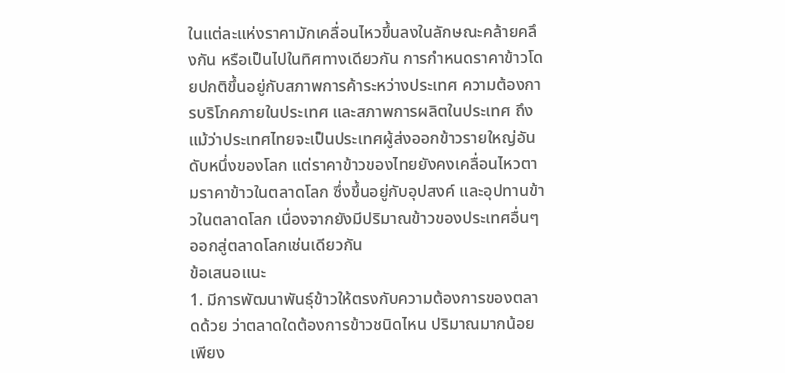ในแต่ละแห่งราคามักเคลื่อนไหวขึ้นลงในลักษณะคล้ายคลึงกัน หรือเป็นไปในทิศทางเดียวกัน การกำหนดราคาข้าวโดยปกติขึ้นอยู่กับสภาพการค้าระหว่างประเทศ ความต้องการบริโภคภายในประเทศ และสภาพการผลิตในประเทศ ถึงแม้ว่าประเทศไทยจะเป็นประเทศผู้ส่งออกข้าวรายใหญ่อันดับหนึ่งของโลก แต่ราคาข้าวของไทยยังคงเคลื่อนไหวตามราคาข้าวในตลาดโลก ซึ่งขึ้นอยู่กับอุปสงค์ และอุปทานข้าวในตลาดโลก เนื่องจากยังมีปริมาณข้าวของประเทศอื่นๆ ออกสู่ตลาดโลกเช่นเดียวกัน
ข้อเสนอแนะ
1. มีการพัฒนาพันธุ์ข้าวให้ตรงกับความต้องการของตลาดด้วย ว่าตลาดใดต้องการข้าวชนิดไหน ปริมาณมากน้อยเพียง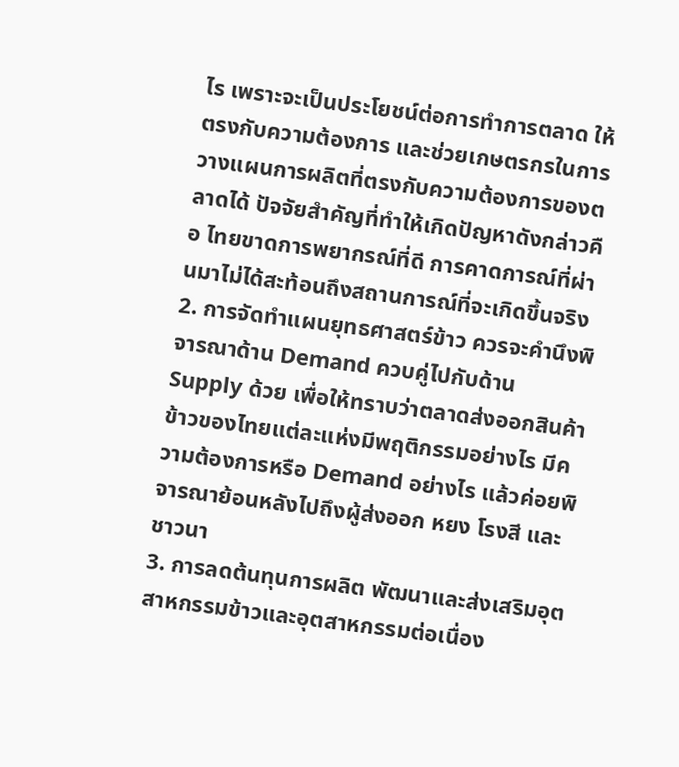ไร เพราะจะเป็นประโยชน์ต่อการทำการตลาด ให้ตรงกับความต้องการ และช่วยเกษตรกรในการวางแผนการผลิตที่ตรงกับความต้องการของตลาดได้ ปัจจัยสำคัญที่ทำให้เกิดปัญหาดังกล่าวคือ ไทยขาดการพยากรณ์ที่ดี การคาดการณ์ที่ผ่านมาไม่ได้สะท้อนถึงสถานการณ์ที่จะเกิดขึ้นจริง
2. การจัดทำแผนยุทธศาสตร์ข้าว ควรจะคำนึงพิจารณาด้าน Demand ควบคู่ไปกับด้าน Supply ด้วย เพื่อให้ทราบว่าตลาดส่งออกสินค้าข้าวของไทยแต่ละแห่งมีพฤติกรรมอย่างไร มีความต้องการหรือ Demand อย่างไร แล้วค่อยพิจารณาย้อนหลังไปถึงผู้ส่งออก หยง โรงสี และชาวนา
3. การลดต้นทุนการผลิต พัฒนาและส่งเสริมอุตสาหกรรมข้าวและอุตสาหกรรมต่อเนื่อง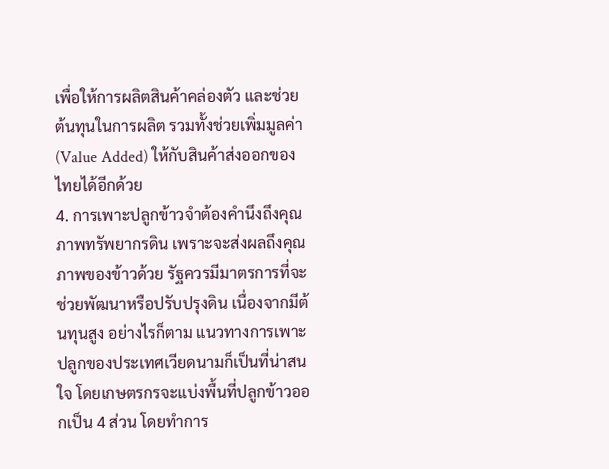เพื่อให้การผลิตสินค้าคล่องตัว และช่วยต้นทุนในการผลิต รวมทั้งช่วยเพิ่มมูลค่า (Value Added) ให้กับสินค้าส่งออกของไทยได้อีกด้วย
4. การเพาะปลูกข้าวจำต้องคำนึงถึงคุณภาพทรัพยากรดิน เพราะจะส่งผลถึงคุณภาพของข้าวด้วย รัฐควรมีมาตรการที่จะช่วยพัฒนาหรือปรับปรุงดิน เนื่องจากมีต้นทุนสูง อย่างไรก็ตาม แนวทางการเพาะปลูกของประเทศเวียดนามก็เป็นที่น่าสนใจ โดยเกษตรกรจะแบ่งพื้นที่ปลูกข้าวออกเป็น 4 ส่วน โดยทำการ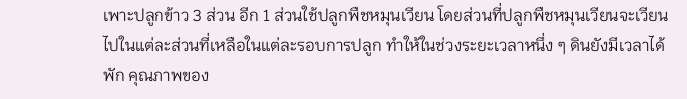เพาะปลูกข้าว 3 ส่วน อีก 1 ส่วนใช้ปลูกพืชหมุนเวียน โดยส่วนที่ปลูกพืชหมุนเวียนจะเวียนไปในแต่ละส่วนที่เหลือในแต่ละรอบการปลูก ทำให้ในช่วงระยะเวลาหนึ่ง ๆ ดินยังมีเวลาได้พัก คุณภาพของ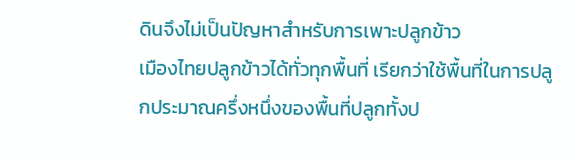ดินจึงไม่เป็นปัญหาสำหรับการเพาะปลูกข้าว
เมืองไทยปลูกข้าวได้ทั่วทุกพื้นที่ เรียกว่าใช้พื้นที่ในการปลูกประมาณครึ่งหนึ่งของพื้นที่ปลูกทั้งป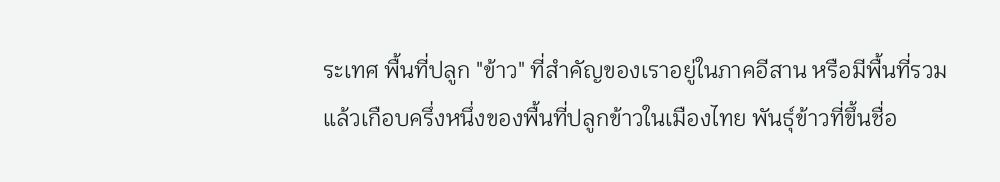ระเทศ พื้นที่ปลูก "ข้าว" ที่สำคัญของเราอยู่ในภาคอีสาน หรือมีพื้นที่รวมแล้วเกือบครึ่งหนึ่งของพื้นที่ปลูกข้าวในเมืองไทย พันธุ์ข้าวที่ขึ้นชื่อ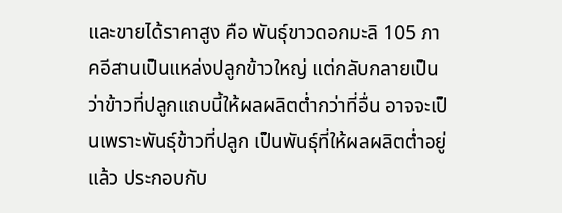และขายได้ราคาสูง คือ พันธุ์ขาวดอกมะลิ 105 ภาคอีสานเป็นแหล่งปลูกข้าวใหญ่ แต่กลับกลายเป็นว่าข้าวที่ปลูกแถบนี้ให้ผลผลิตต่ำกว่าที่อื่น อาจจะเป็นเพราะพันธุ์ข้าวที่ปลูก เป็นพันธุ์ที่ให้ผลผลิตต่ำอยู่แล้ว ประกอบกับ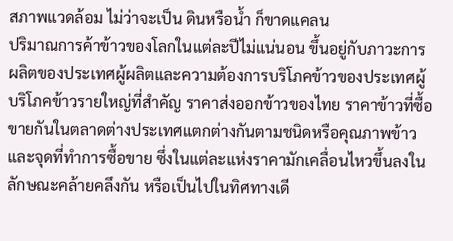สภาพแวดล้อม ไม่ว่าจะเป็น ดินหรือน้ำ ก็ขาดแคลน
ปริมาณการค้าข้าวของโลกในแต่ละปีไม่แน่นอน ขึ้นอยู่กับภาวะการผลิตของประเทศผู้ผลิตและความต้องการบริโภคข้าวของประเทศผู้บริโภคข้าวรายใหญ่ที่สำคัญ ราคาส่งออกข้าวของไทย ราคาข้าวที่ซื้อขายกันในตลาดต่างประเทศแตกต่างกันตามชนิดหรือคุณภาพข้าว และจุดที่ทำการซื้อขาย ซึ่งในแต่ละแห่งราคามักเคลื่อนไหวขึ้นลงในลักษณะคล้ายคลึงกัน หรือเป็นไปในทิศทางเดี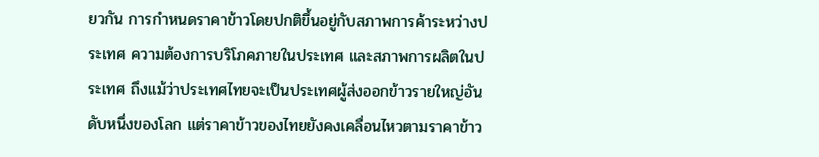ยวกัน การกำหนดราคาข้าวโดยปกติขึ้นอยู่กับสภาพการค้าระหว่างประเทศ ความต้องการบริโภคภายในประเทศ และสภาพการผลิตในประเทศ ถึงแม้ว่าประเทศไทยจะเป็นประเทศผู้ส่งออกข้าวรายใหญ่อันดับหนึ่งของโลก แต่ราคาข้าวของไทยยังคงเคลื่อนไหวตามราคาข้าว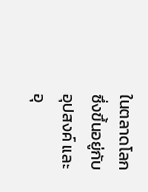ในตลาดโลก ซึ่งขึ้นอยู่กับอุปสงค์ และอุ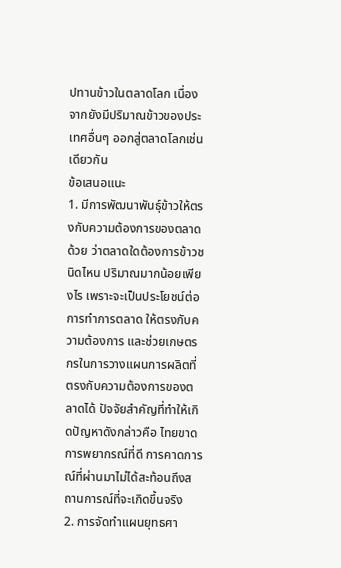ปทานข้าวในตลาดโลก เนื่องจากยังมีปริมาณข้าวของประเทศอื่นๆ ออกสู่ตลาดโลกเช่นเดียวกัน
ข้อเสนอแนะ
1. มีการพัฒนาพันธุ์ข้าวให้ตรงกับความต้องการของตลาดด้วย ว่าตลาดใดต้องการข้าวชนิดไหน ปริมาณมากน้อยเพียงไร เพราะจะเป็นประโยชน์ต่อการทำการตลาด ให้ตรงกับความต้องการ และช่วยเกษตรกรในการวางแผนการผลิตที่ตรงกับความต้องการของตลาดได้ ปัจจัยสำคัญที่ทำให้เกิดปัญหาดังกล่าวคือ ไทยขาดการพยากรณ์ที่ดี การคาดการณ์ที่ผ่านมาไม่ได้สะท้อนถึงสถานการณ์ที่จะเกิดขึ้นจริง
2. การจัดทำแผนยุทธศา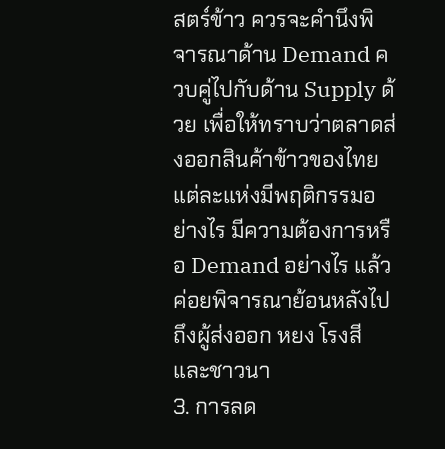สตร์ข้าว ควรจะคำนึงพิจารณาด้าน Demand ควบคู่ไปกับด้าน Supply ด้วย เพื่อให้ทราบว่าตลาดส่งออกสินค้าข้าวของไทยแต่ละแห่งมีพฤติกรรมอย่างไร มีความต้องการหรือ Demand อย่างไร แล้วค่อยพิจารณาย้อนหลังไปถึงผู้ส่งออก หยง โรงสี และชาวนา
3. การลด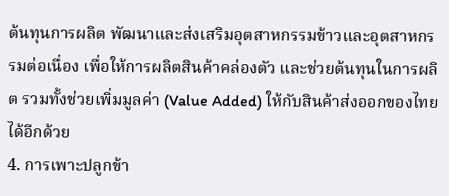ต้นทุนการผลิต พัฒนาและส่งเสริมอุตสาหกรรมข้าวและอุตสาหกรรมต่อเนื่อง เพื่อให้การผลิตสินค้าคล่องตัว และช่วยต้นทุนในการผลิต รวมทั้งช่วยเพิ่มมูลค่า (Value Added) ให้กับสินค้าส่งออกของไทยได้อีกด้วย
4. การเพาะปลูกข้า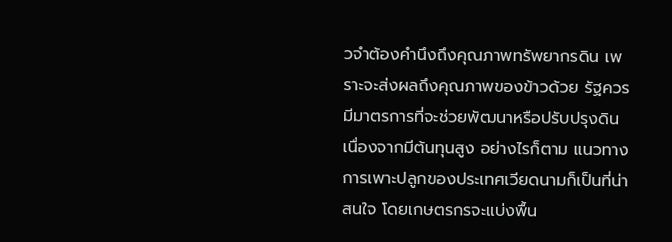วจำต้องคำนึงถึงคุณภาพทรัพยากรดิน เพราะจะส่งผลถึงคุณภาพของข้าวด้วย รัฐควรมีมาตรการที่จะช่วยพัฒนาหรือปรับปรุงดิน เนื่องจากมีต้นทุนสูง อย่างไรก็ตาม แนวทางการเพาะปลูกของประเทศเวียดนามก็เป็นที่น่าสนใจ โดยเกษตรกรจะแบ่งพื้น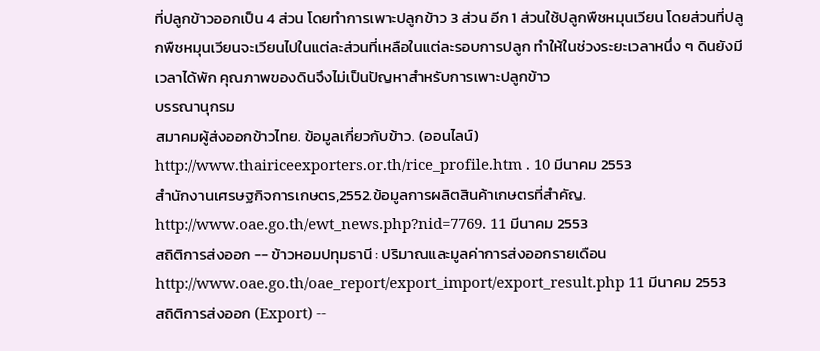ที่ปลูกข้าวออกเป็น 4 ส่วน โดยทำการเพาะปลูกข้าว 3 ส่วน อีก 1 ส่วนใช้ปลูกพืชหมุนเวียน โดยส่วนที่ปลูกพืชหมุนเวียนจะเวียนไปในแต่ละส่วนที่เหลือในแต่ละรอบการปลูก ทำให้ในช่วงระยะเวลาหนึ่ง ๆ ดินยังมีเวลาได้พัก คุณภาพของดินจึงไม่เป็นปัญหาสำหรับการเพาะปลูกข้าว
บรรณานุกรม
สมาคมผู้ส่งออกข้าวไทย. ข้อมูลเกี่ยวกับข้าว. (ออนไลน์)
http://www.thairiceexporters.or.th/rice_profile.htm . 10 มีนาคม 2553
สำนักงานเศรษฐกิจการเกษตร,2552.ข้อมูลการผลิตสินค้าเกษตรที่สำคัญ.
http://www.oae.go.th/ewt_news.php?nid=7769. 11 มีนาคม 2553
สถิติการส่งออก -- ข้าวหอมปทุมธานี : ปริมาณและมูลค่าการส่งออกรายเดือน
http://www.oae.go.th/oae_report/export_import/export_result.php 11 มีนาคม 2553
สถิติการส่งออก (Export) --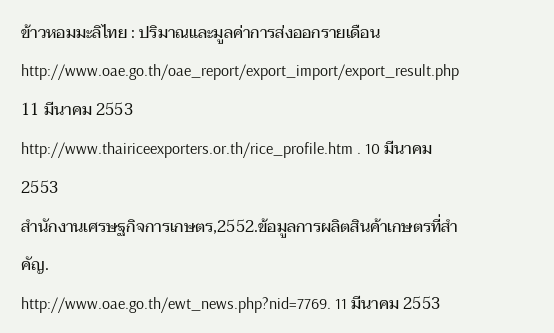ข้าวหอมมะลิไทย : ปริมาณและมูลค่าการส่งออกรายเดือน
http://www.oae.go.th/oae_report/export_import/export_result.php 11 มีนาคม 2553
http://www.thairiceexporters.or.th/rice_profile.htm . 10 มีนาคม 2553
สำนักงานเศรษฐกิจการเกษตร,2552.ข้อมูลการผลิตสินค้าเกษตรที่สำคัญ.
http://www.oae.go.th/ewt_news.php?nid=7769. 11 มีนาคม 2553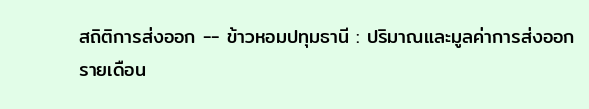สถิติการส่งออก -- ข้าวหอมปทุมธานี : ปริมาณและมูลค่าการส่งออกรายเดือน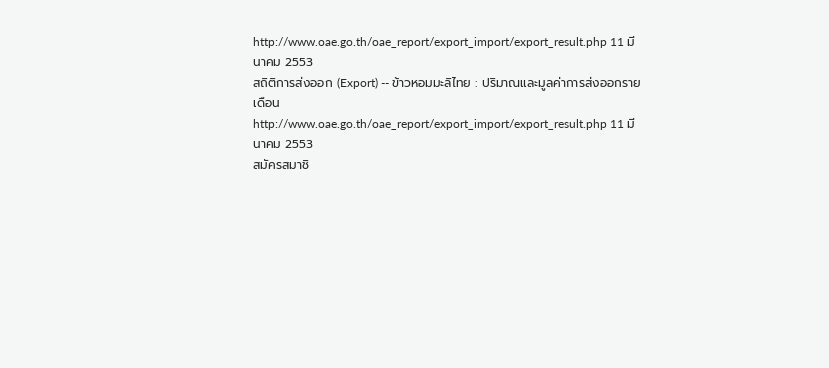http://www.oae.go.th/oae_report/export_import/export_result.php 11 มีนาคม 2553
สถิติการส่งออก (Export) -- ข้าวหอมมะลิไทย : ปริมาณและมูลค่าการส่งออกรายเดือน
http://www.oae.go.th/oae_report/export_import/export_result.php 11 มีนาคม 2553
สมัครสมาชิ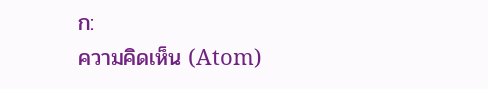ก:
ความคิดเห็น (Atom)